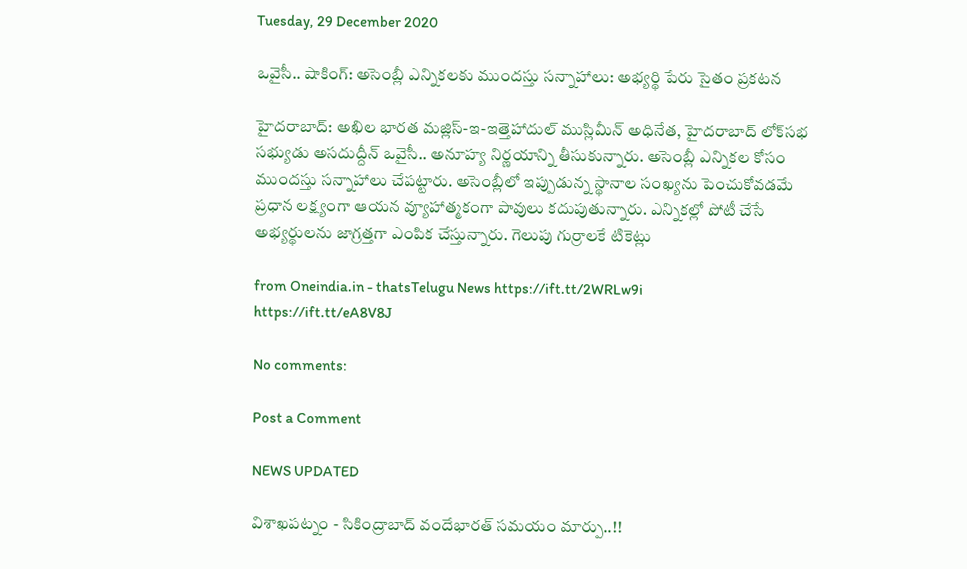Tuesday, 29 December 2020

ఒవైసీ.. షాకింగ్: అసెంబ్లీ ఎన్నికలకు ముందస్తు సన్నాహాలు: అభ్యర్థి పేరు సైతం ప్రకటన

హైదరాబాద్: అఖిల భారత మజ్లిస్-ఇ-ఇత్తెహాదుల్ ముస్లిమీన్ అధినేత, హైదరాబాద్ లోక్‌సభ సభ్యుడు అసదుద్దీన్ ఒవైసీ.. అనూహ్య నిర్ణయాన్ని తీసుకున్నారు. అసెంబ్లీ ఎన్నికల కోసం ముందస్తు సన్నాహాలు చేపట్టారు. అసెంబ్లీలో ఇప్పుడున్న స్థానాల సంఖ్యను పెంచుకోవడమే ప్రధాన లక్ష్యంగా ఆయన వ్యూహాత్మకంగా పావులు కదుపుతున్నారు. ఎన్నికల్లో పోటీ చేసే అభ్యర్థులను జాగ్రత్తగా ఎంపిక చేస్తున్నారు. గెలుపు గుర్రాలకే టికెట్లు

from Oneindia.in - thatsTelugu News https://ift.tt/2WRLw9i
https://ift.tt/eA8V8J

No comments:

Post a Comment

NEWS UPDATED

విశాఖపట్నం - సికింద్రాబాద్ వందేభారత్ సమయం మార్పు..!!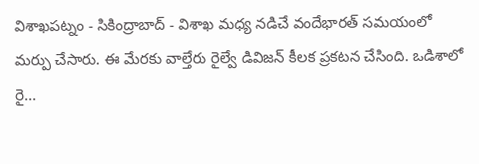విశాఖపట్నం - సికింద్రాబాద్ - విశాఖ మధ్య నడిచే వందేభారత్ సమయంలో మర్పు చేసారు. ఈ మేరకు వాల్తేరు రైల్వే డివిజన్ కీలక ప్రకటన చేసింది. ఒడిశాలో రై...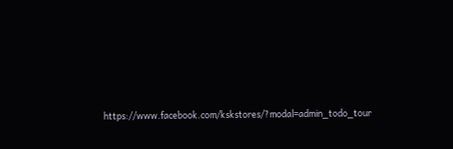https://www.facebook.com/kskstores/?modal=admin_todo_tour